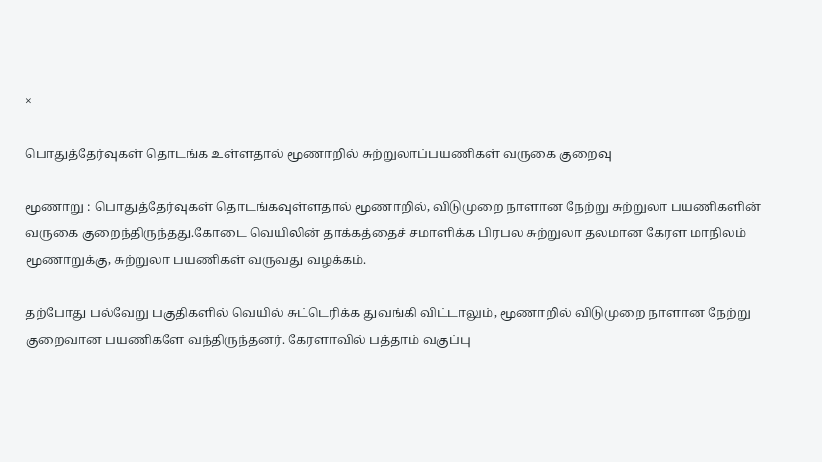×

பொதுத்தேர்வுகள் தொடங்க உள்ளதால் மூணாறில் சுற்றுலாப்பயணிகள் வருகை குறைவு

மூணாறு : பொதுத்தேர்வுகள் தொடங்கவுள்ளதால் மூணாறில், விடுமுறை நாளான நேற்று சுற்றுலா பயணிகளின் வருகை குறைந்திருந்தது.கோடை வெயிலின் தாக்கத்தைச் சமாளிக்க பிரபல சுற்றுலா தலமான கேரள மாநிலம் மூணாறுக்கு, சுற்றுலா பயணிகள் வருவது வழக்கம்.

தற்போது பல்வேறு பகுதிகளில் வெயில் சுட்டெரிக்க துவங்கி விட்டாலும், மூணாறில் விடுமுறை நாளான நேற்று குறைவான பயணிகளே வந்திருந்தனர். கேரளாவில் பத்தாம் வகுப்பு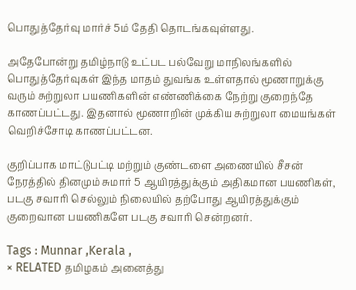பொதுத்தேர்வு மார்ச் 5ம் தேதி தொடங்கவுள்ளது.

அதேபோன்று தமிழ்நாடு உட்பட பல்வேறு மாநிலங்களில் பொதுத்தேர்வுகள் இந்த மாதம் துவங்க உள்ளதால் மூணாறுக்கு வரும் சுற்றுலா பயணிகளின் எண்ணிக்கை நேற்று குறைந்தே காணப்பட்டது. இதனால் மூணாறின் முக்கிய சுற்றுலா மையங்கள் வெறிச்சோடி காணப்பட்டன.

குறிப்பாக மாட்டுபட்டி மற்றும் குண்டளை அணையில் சீசன் நேரத்தில் தினமும் சுமார் 5 ஆயிரத்துக்கும் அதிகமான பயணிகள், படகு சவாரி செல்லும் நிலையில் தற்போது ஆயிரத்துக்கும் குறைவான பயணிகளே படகு சவாரி சென்றனர்.

Tags : Munnar ,Kerala ,
× RELATED தமிழகம் அனைத்து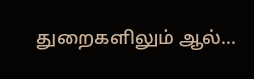துறைகளிலும் ஆல்...